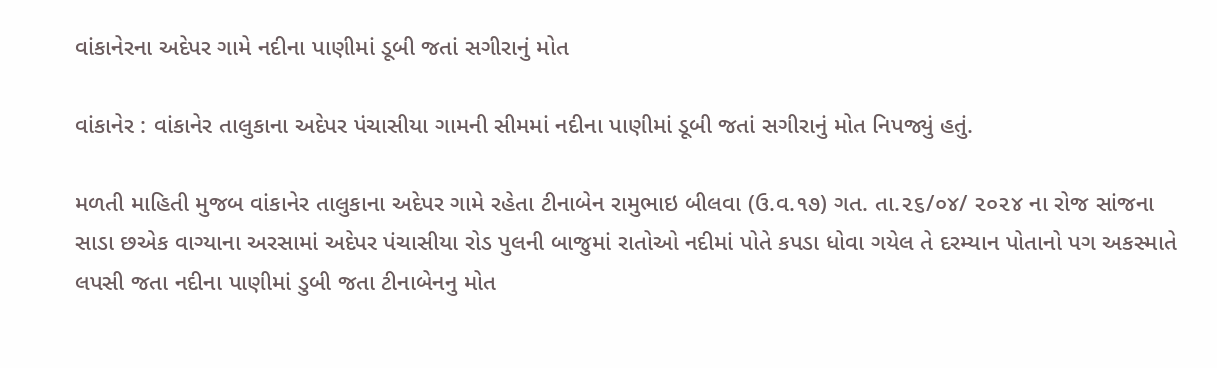વાંકાનેરના અદેપર ગામે નદીના પાણીમાં ડૂબી જતાં સગીરાનું મોત

વાંકાનેર : વાંકાનેર તાલુકાના અદેપર પંચાસીયા ગામની સીમમાં નદીના પાણીમાં ડૂબી જતાં સગીરાનું મોત નિપજ્યું હતું.

મળતી માહિતી મુજબ વાંકાનેર તાલુકાના અદેપર ગામે રહેતા ટીનાબેન રામુભાઇ બીલવા (ઉ.વ.૧૭) ગત. તા.૨૬/૦૪/ ૨૦૨૪ ના રોજ સાંજના સાડા છએક વાગ્યાના અરસામાં અદેપર પંચાસીયા રોડ પુલની બાજુમાં રાતોઓ નદીમાં પોતે કપડા ધોવા ગયેલ તે દરમ્યાન પોતાનો પગ અકસ્માતે લપસી જતા નદીના પાણીમાં ડુબી જતા ટીનાબેનનુ મોત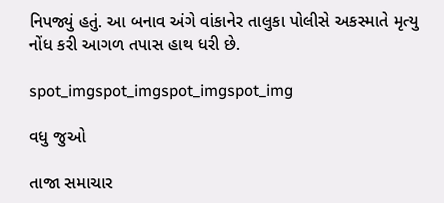નિપજ્યું હતું. આ બનાવ અંગે વાંકાનેર તાલુકા પોલીસે અકસ્માતે મૃત્યુ નોંધ કરી આગળ તપાસ હાથ ધરી છે.

spot_imgspot_imgspot_imgspot_img

વધુ જુઓ

તાજા સમાચાર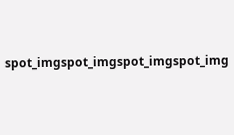spot_imgspot_imgspot_imgspot_img